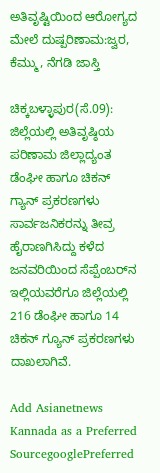ಅತಿವೃಷ್ಟಿಯಿಂದ ಆರೋಗ್ಯದ ಮೇಲೆ ದುಷ್ಪರಿಣಾಮ:ಜ್ವರ, ಕೆಮ್ಮು, ನೆಗಡಿ ಜಾಸ್ತಿ

ಚಿಕ್ಕಬಳ್ಳಾಪುರ(ಸೆ.09): ಜಿಲ್ಲೆಯಲ್ಲಿ ಅತಿವೃಷ್ಠಿಯ ಪರಿಣಾಮ ಜಿಲ್ಲಾದ್ಯಂತ ಡೆಂಘೀ ಹಾಗೂ ಚಿಕನ್‌ ಗ್ಯಾನ್‌ ಪ್ರಕರಣಗಳು ಸಾರ್ವಜನಿಕರನ್ನು ತೀವ್ರ ಹೈರಾಣಗಿಸಿದ್ದು ಕಳೆದ ಜನವರಿಯಿಂದ ಸೆಪ್ಪೆಂಬರ್‌ನ ಇಲ್ಲಿಯವರೆಗೂ ಜಿಲ್ಲೆಯಲ್ಲಿ 216 ಡೆಂಘೀ ಹಾಗೂ 14 ಚಿಕನ್‌ ಗ್ಯೂನ್‌ ಪ್ರಕರಣಗಳು ದಾಖಲಾಗಿವೆ.

Add Asianetnews Kannada as a Preferred SourcegooglePreferred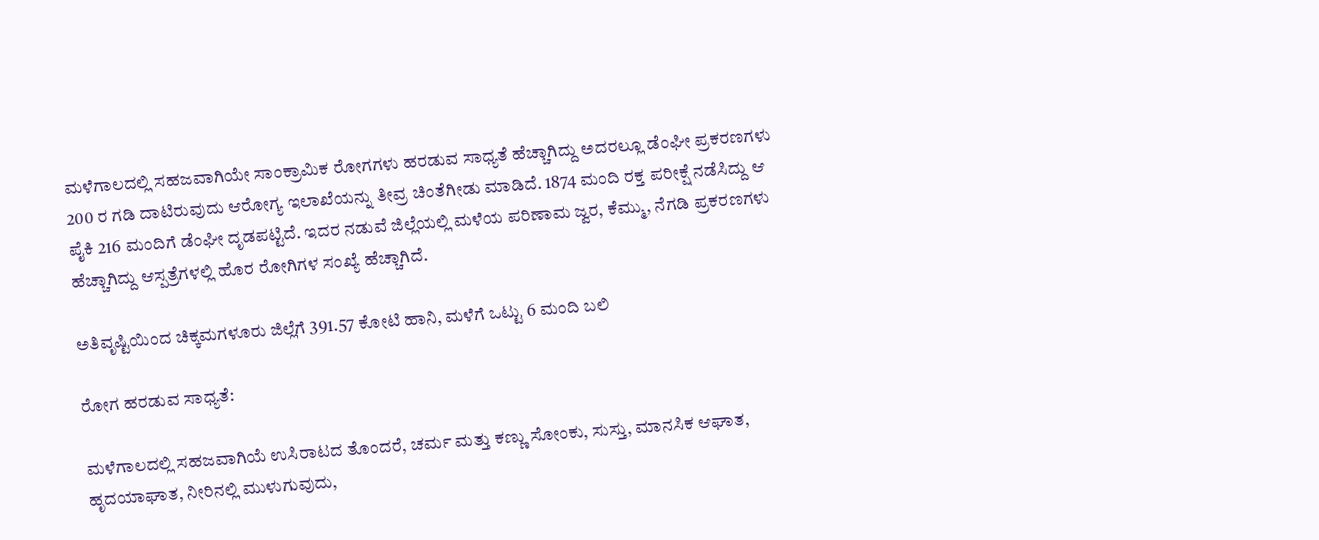ಮಳೆಗಾಲದಲ್ಲಿ ಸಹಜವಾಗಿಯೇ ಸಾಂಕ್ರಾಮಿಕ ರೋಗಗಳು ಹರಡುವ ಸಾಧ್ಯತೆ ಹೆಚ್ಚಾಗಿದ್ದು ಅದರಲ್ಲೂ ಡೆಂಘೀ ಪ್ರಕರಣಗಳು 200 ರ ಗಡಿ ದಾಟಿರುವುದು ಆರೋಗ್ಯ ಇಲಾಖೆಯನ್ನು ತೀವ್ರ ಚಿಂತೆಗೀಡು ಮಾಡಿದೆ. 1874 ಮಂದಿ ರಕ್ತ ಪರೀಕ್ಷೆ ನಡೆಸಿದ್ದು ಆ ಪೈಕಿ 216 ಮಂದಿಗೆ ಡೆಂಘೀ ದೃಡಪಟ್ಟಿದೆ. ಇದರ ನಡುವೆ ಜಿಲ್ಲೆಯಲ್ಲಿ ಮಳೆಯ ಪರಿಣಾಮ ಜ್ವರ, ಕೆಮ್ಮು, ನೆಗಡಿ ಪ್ರಕರಣಗಳು ಹೆಚ್ಚಾಗಿದ್ದು ಆಸ್ಪತ್ರೆಗಳಲ್ಲಿ ಹೊರ ರೋಗಿಗಳ ಸಂಖ್ಯೆ ಹೆಚ್ಚಾಗಿದೆ.

ಅತಿವೃಷ್ಟಿಯಿಂದ ಚಿಕ್ಕಮಗಳೂರು ಜಿಲ್ಲೆಗೆ 391.57 ಕೋಟಿ ಹಾನಿ, ಮಳೆಗೆ ಒಟ್ಟು 6 ಮಂದಿ ಬಲಿ

ರೋಗ ಹರಡುವ ಸಾಧ್ಯತೆ:

ಮಳೆಗಾಲದಲ್ಲಿ ಸಹಜವಾಗಿಯೆ ಉಸಿರಾಟದ ತೊಂದರೆ, ಚರ್ಮ ಮತ್ತು ಕಣ್ಣು ಸೋಂಕು, ಸುಸ್ತು, ಮಾನಸಿಕ ಆಘಾತ, ಹೃದಯಾಘಾತ, ನೀರಿನಲ್ಲಿ ಮುಳುಗುವುದು,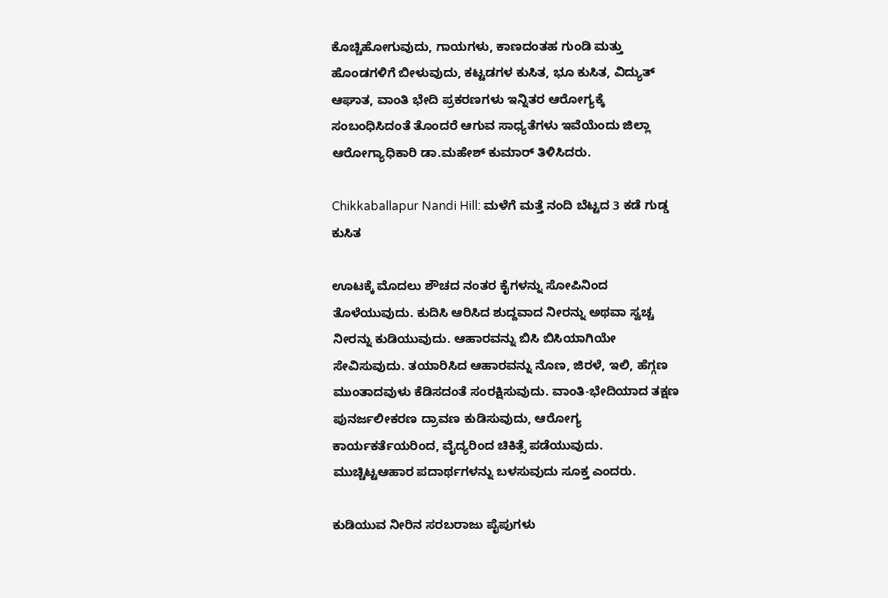ಕೊಚ್ಚಿಹೋಗುವುದು, ಗಾಯಗಳು, ಕಾಣದಂತಹ ಗುಂಡಿ ಮತ್ತು ಹೊಂಡಗಳಿಗೆ ಬೀಳುವುದು, ಕಟ್ಟಡಗಳ ಕುಸಿತ, ಭೂ ಕುಸಿತ, ವಿದ್ಯುತ್‌ ಆಘಾತ, ವಾಂತಿ ಭೇದಿ ಪ್ರಕರಣಗಳು ಇನ್ನಿತರ ಆರೋಗ್ಯಕ್ಕೆ ಸಂಬಂಧಿಸಿದಂತೆ ತೊಂದರೆ ಆಗುವ ಸಾಧ್ಯತೆಗಳು ಇವೆಯೆಂದು ಜಿಲ್ಲಾ ಆರೋಗ್ಯಾಧಿಕಾರಿ ಡಾ.ಮಹೇಶ್‌ ಕುಮಾರ್‌ ತಿಳಿಸಿದರು.

Chikkaballapur Nandi Hill: ಮಳೆಗೆ ಮತ್ತೆ ನಂದಿ ಬೆಟ್ಟದ 3 ಕಡೆ ಗುಡ್ಡ ಕುಸಿತ

ಊಟಕ್ಕೆ ಮೊದಲು ಶೌಚದ ನಂತರ ಕೈಗಳನ್ನು ಸೋಪಿನಿಂದ ತೊಳೆಯುವುದು. ಕುದಿಸಿ ಆರಿಸಿದ ಶುದ್ದವಾದ ನೀರನ್ನು ಅಥವಾ ಸ್ವಚ್ಚ ನೀರನ್ನು ಕುಡಿಯುವುದು. ಆಹಾರವನ್ನು ಬಿಸಿ ಬಿಸಿಯಾಗಿಯೇ ಸೇವಿಸುವುದು. ತಯಾರಿಸಿದ ಆಹಾರವನ್ನು ನೊಣ, ಜಿರಳೆ, ಇಲಿ, ಹೆಗ್ಗಣ ಮುಂತಾದವುಳು ಕೆಡಿಸದಂತೆ ಸಂರಕ್ಷಿಸುವುದು. ವಾಂತಿ-ಭೇದಿಯಾದ ತಕ್ಷಣ ಪುನರ್ಜಲೀಕರಣ ದ್ರಾವಣ ಕುಡಿಸುವುದು, ಆರೋಗ್ಯ ಕಾರ್ಯಕರ್ತೆಯರಿಂದ, ವೈದ್ಯರಿಂದ ಚಿಕಿತ್ಸೆ ಪಡೆಯುವುದು. ಮುಚ್ಚಿಟ್ಟಆಹಾರ ಪದಾರ್ಥಗಳನ್ನು ಬಳಸುವುದು ಸೂಕ್ತ ಎಂದರು.

ಕುಡಿಯುವ ನೀರಿನ ಸರಬರಾಜು ಪೈಪುಗಳು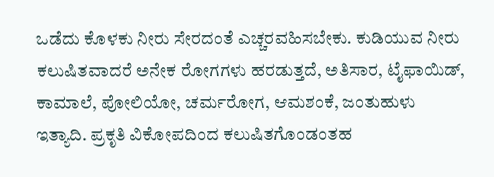ಒಡೆದು ಕೊಳಕು ನೀರು ಸೇರದಂತೆ ಎಚ್ಚರವಹಿಸಬೇಕು. ಕುಡಿಯುವ ನೀರು ಕಲುಷಿತವಾದರೆ ಅನೇಕ ರೋಗಗಳು ಹರಡುತ್ತದೆ, ಅತಿಸಾರ, ಟೈಫಾಯಿಡ್‌, ಕಾಮಾಲೆ, ಪೋಲಿಯೋ, ಚರ್ಮರೋಗ, ಆಮಶಂಕೆ, ಜಂತುಹುಳು ಇತ್ಯಾದಿ. ಪ್ರಕೃತಿ ವಿಕೋಪದಿಂದ ಕಲುಷಿತಗೊಂಡಂತಹ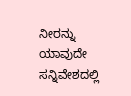ನೀರನ್ನು ಯಾವುದೇ ಸನ್ನಿವೇಶದಲ್ಲಿ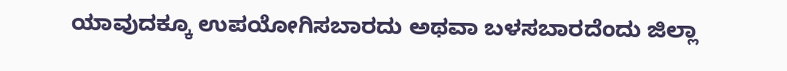ಯಾವುದಕ್ಕೂ ಉಪಯೋಗಿಸಬಾರದು ಅಥವಾ ಬಳಸಬಾರದೆಂದು ಜಿಲ್ಲಾ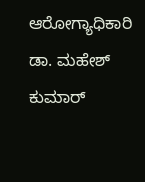ಆರೋಗ್ಯಾಧಿಕಾರಿ ಡಾ. ಮಹೇಶ್‌ ಕುಮಾರ್‌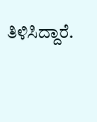ತಿಳಿಸಿದ್ದಾರೆ.